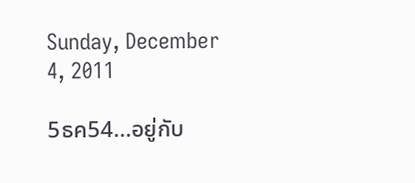Sunday, December 4, 2011

5ธค54...อยู่กับ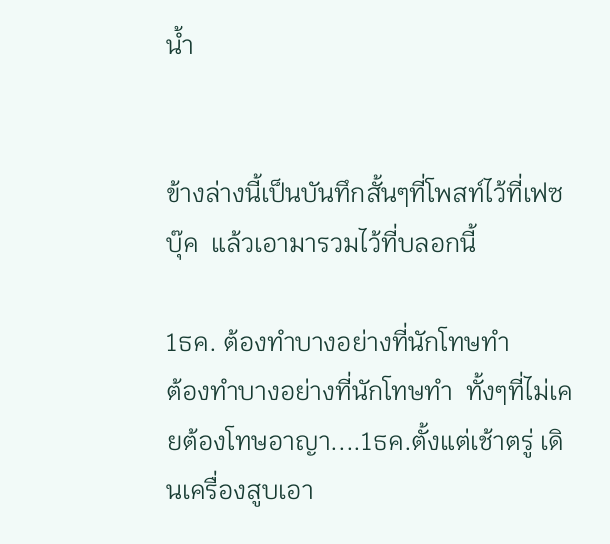น้ำ


ข้างล่างนี้เป็นบันทึกสั้นๆที่โพสท์ไว้ที่เฟซบุ๊ค  แล้วเอามารวมไว้ที่บลอกนี้

1ธค. ต้องทำบางอย่างที่นักโทษทำ
ต้องทำบางอย่างที่นักโทษทำ  ทั้งๆที่ไม่เคยต้องโทษอาญา....1ธค.ตั้งแต่เช้าตรู่ เดินเครื่องสูบเอา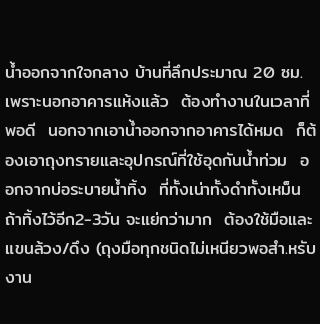น้ำออกจากใจกลาง บ้านที่ลึกประมาณ 20 ซม.  เพราะนอกอาคารแห้งแล้ว  ต้องทำงานในเวลาที่พอดี  นอกจากเอาน้ำออกจากอาคารได้หมด  ก็ต้องเอาถุงทรายและอุปกรณ์ที่ใช้อุดกันน้ำท่วม  ออกจากบ่อระบายน้ำทิ้ง  ที่ทั้งเน่าทั้งดำทั้งเหม็น  ถ้าทิ้งไว้อีก2-3วัน จะแย่กว่ามาก  ต้องใช้มือและแขนล้วง/ดึง (ถุงมือทุกชนิดไม่เหนียวพอสำ.หรับงาน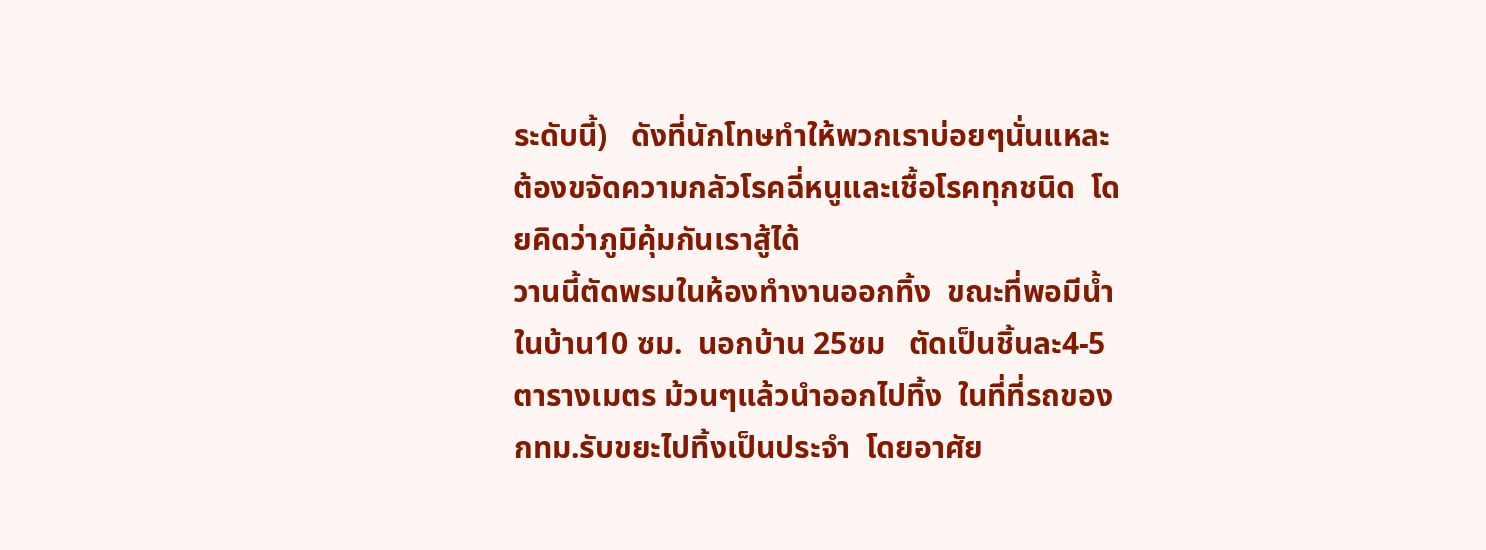ระดับนี้)   ดังที่นักโทษทำให้พวกเราบ่อยๆนั่นแหละ  ต้องขจัดความกลัวโรคฉี่หนูและเชื้อโรคทุกชนิด  โดยคิดว่าภูมิคุ้มกันเราสู้ได้
วานนี้ตัดพรมในห้องทำงานออกทิ้ง  ขณะที่พอมีน้ำในบ้าน10 ซม.  นอกบ้าน 25ซม   ตัดเป็นชิ้นละ4-5 ตารางเมตร ม้วนๆแล้วนำออกไปทิ้ง  ในที่ที่รถของกทม.รับขยะไปทิ้งเป็นประจำ  โดยอาศัย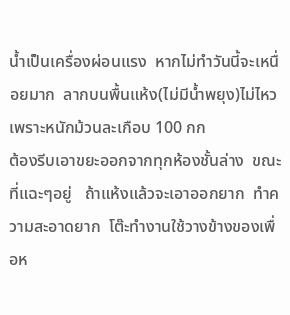น้ำเป็นเครื่องผ่อนแรง  หากไม่ทำวันนี้จะเหนื่อยมาก  ลากบนพื้นแห้ง(ไม่มีน้ำพยุง)ไม่ไหว  เพราะหนักม้วนละเกือบ 100 กก
ต้องรีบเอาขยะออกจากทุกห้องชั้นล่าง  ขณะที่แฉะๆอยู่   ถ้าแห้งแล้วจะเอาออกยาก  ทำความสะอาดยาก  โต๊ะทำงานใช้วางข้างของเพื่อห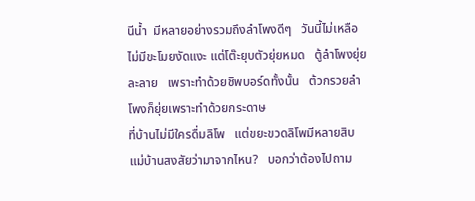นีน้ำ  มีหลายอย่างรวมถึงลำโพงดีๆ   วันนี้ไม่เหลือ   ไม่มีขะโมยงัดแงะ แต่โต๊ะยุบตัวยุ่ยหมด   ตู้ลำโพงยุ่ยละลาย   เพราะทำด้วยชิพบอร์ดทั้งนั้น   ต้วกรวยลำโพงก็ยุ่ยเพราะทำด้วยกระดาษ
ที่บ้านไม่มีใครดื่มลิโพ   แต่ขยะขวดลิโพมีหลายสิบ   แม่บ้านสงสัยว่ามาจากไหน?   บอกว่าต้องไปถาม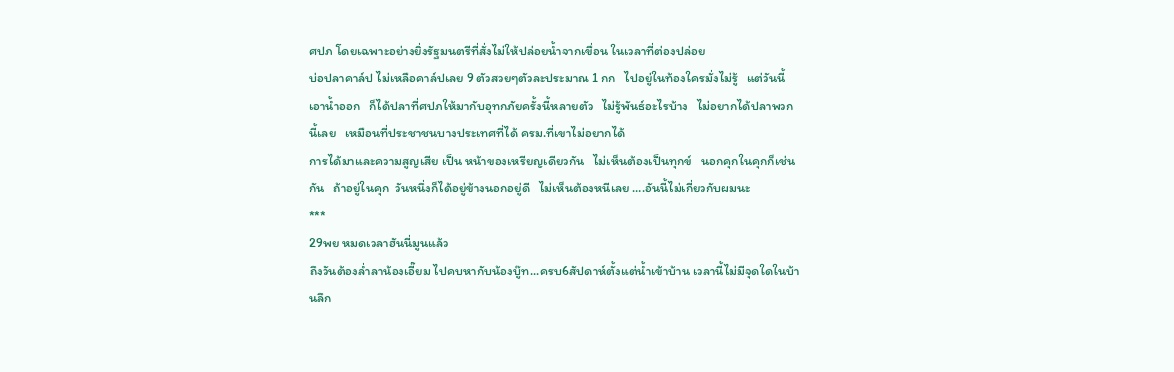ศปภ โดยเฉพาะอย่างยิ่งรัฐมนตรีที่สั่งไม่ให้ปล่อยน้ำจากเขื่อน ในเวลาที่ต่องปล่อย
บ่อปลาคาล์ป ไม่เหลือคาล์ปเลย 9 ตัวสวยๆตัวละประมาณ 1 กก   ไปอยู่ในท้องใครมั่งไม่รู้   แต่วันนี้เอาน้ำออก   ก็ได้ปลาที่ศปภให้มากับอุทกภัยครั้งนี้หลายตัว   ไม่รู้พันธ์อะไรบ้าง   ไม่อยากได้ปลาพวกนี้เลย   เหมือนที่ประชาชนบางประเทศที่ได้ ครม.ที่เขาไม่อยากได้
การได้มาและความสูญเสีย เป็น หน้าของเหรียญเดียวกัน   ไม่เห็นต้องเป็นทุกข์   นอกคุกในคุกก็เช่นกัน   ถ้าอยู่ในคุก  วันหนึ่งก็ได้อยู่ข้างนอกอยู่ดี   ไม่เห็นต้องหนีเลย ….อันนี้ไม่เกี่ยวกับผมนะ
***
29พย หมดเวลาฮันนี่มูนแล้ว
ถึงวันต้องล่ำลาน้องเอี๊ยม ไปคบหากับน้องบู๊ท...ครบ6สัปดาห์ตั้งแต่น้ำเข้าบ้าน เวลานี้ไม่มีจุดใดในบ้านลึก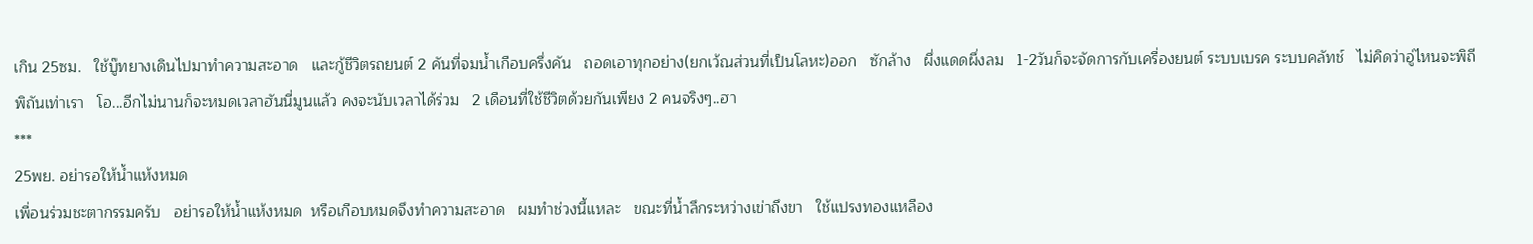เกิน 25ซม.   ใช้บู๊ทยางเดินไปมาทำความสะอาด   และกู้ชีวิตรถยนต์ 2 คันที่จมน้ำเกือบครึ่งคัน   ถอดเอาทุกอย่าง(ยกเว้ณส่วนที่เป็นโลหะ)ออก   ซักล้าง   ผึ่งแดดผึ่งลม   1-2วันก็จะจัดการกับเครื่องยนต์ ระบบเบรค ระบบคลัทช์   ไม่คิดว่าอู่ไหนจะพิถีพิถันเท่าเรา   โอ...อีกไม่นานก็จะหมดเวลาฮันนี่มูนแล้ว คงจะนับเวลาได้ร่วม   2 เดือนที่ใช้ชีวิตด้วยกันเพียง 2 คนจริงๆ..ฮา
***
25พย. อย่ารอให้น้ำแห้งหมด
เพื่อนร่วมชะตากรรมครับ   อย่ารอให้น้ำแห้งหมด  หรือเกือบหมดจึงทำความสะอาด   ผมทำช่วงนี้แหละ   ขณะที่น้ำลึกระหว่างเข่าถึงขา   ใช้แปรงทองแหลือง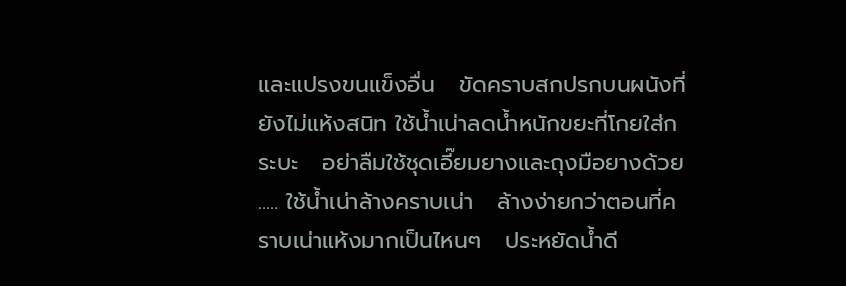และแปรงขนแข็งอื่น   ขัดคราบสกปรกบนผนังที่ยังไม่แห้งสนิท ใช้น้ำเน่าลดน้ำหนักขยะที่โกยใส่กระบะ   อย่าลืมใช้ชุดเอี๊ยมยางและถุงมือยางด้วย ..... ใช้น้ำเน่าล้างคราบเน่า   ล้างง่ายกว่าตอนที่คราบเน่าแห้งมากเป็นไหนๆ   ประหยัดน้ำดี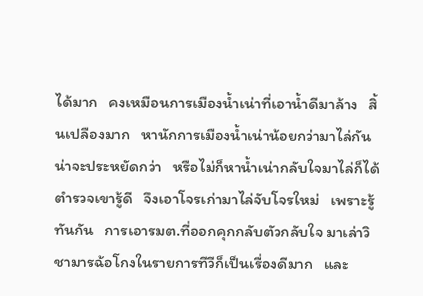ได้มาก   คงเหมือนการเมืองน้ำเน่าที่เอาน้ำดีมาล้าง   สิ้นเปลืองมาก   หานักการเมืองน้ำเน่าน้อยกว่ามาไล่กันน่าจะประหยัดกว่า   หรือไม่ก็หาน้ำเน่ากลับใจมาไล่ก็ได้   ตำรวจเขารู้ดี   จึงเอาโจรเก่ามาไล่จับโจรใหม่   เพราะรู้ทันกัน   การเอารมต.ที่ออกคุกกลับตัวกลับใจ มาเล่าวิชามารฉ้อโกงในรายการทีวีก็เป็นเรื่องดีมาก   และ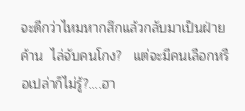จะดีกว่าไหมหากสึกแล้วกลับมาเป็นฝ่ายค้าน  ไล่จับคนโกง?   แต่จะมีคนเลือกหรือเปล่าก็ไม่รู้?....ฮา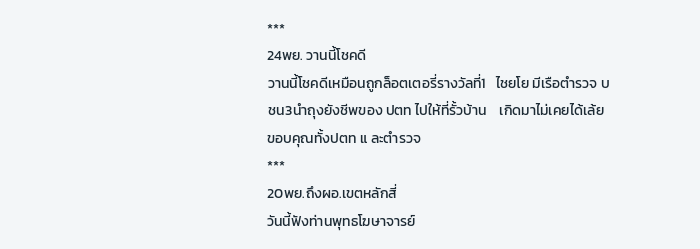***
24พย. วานนี้โชคดี
วานนี้โชคดีเหมือนถูกล็อตเตอรี่รางวัลที่1   ไชยโย มีเรือตำรวจ บชน3นำถุงยังชีพของ ปตท ไปให้ที่รั้วบ้าน    เกิดมาไม่เคยได้เล้ย   ขอบคุณทั้งปตท แ ละตำรวจ
***
20พย.ถึงผอ.เขตหลักสี่
วันนี้ฟังท่านพุทธโฆษาจารย์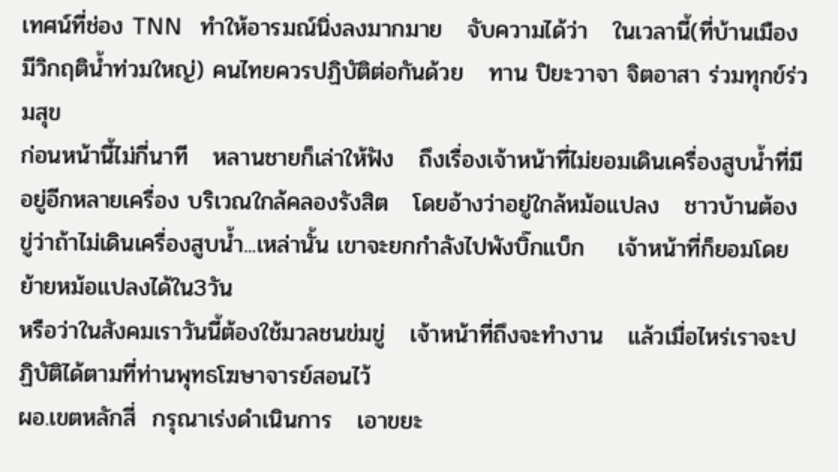เทศน์ที่ช่อง TNN   ทำให้อารมณ์นิ่งลงมากมาย   จับความได้ว่า   ในเวลานี้(ที่บ้านเมืองมีวิกฤติน้ำท่วมใหญ่) คนไทยควรปฏิบัติต่อกันด้วย   ทาน ปิยะวาจา จิตอาสา ร่วมทุกข์ร่วมสุข
ก่อนหน้านี้ไม่กี่นาที   หลานชายก็เล่าให้ฟัง   ถึงเรื่องเจ้าหน้าที่ไม่ยอมเดินเครื่องสูบน้ำที่มีอยู่อีกหลายเครื่อง บริเวณใกล้คลองรังสิต   โดยอ้างว่าอยู่ใกล้หม้อแปลง   ชาวบ้านต้องขู่ว่าถ้าไม่เดินเครื่องสูบน้ำ...เหล่านั้น เขาจะยกกำลังไปพังบิ๊กแบ็ก    เจ้าหน้าที่ก็ยอมโดยย้ายหม้อแปลงได้ใน3วัน
หรือว่าในสังคมเราวันนี้ต้องใช้มวลชนข่มขู่   เจ้าหน้าที่ถึงจะทำงาน   แล้วเมื่อไหร่เราจะปฏิบัติได้ตามที่ท่านพุทธโฆษาจารย์สอนไว้
ผอ.เขตหลักสี่  กรุณาเร่งดำเนินการ   เอาขยะ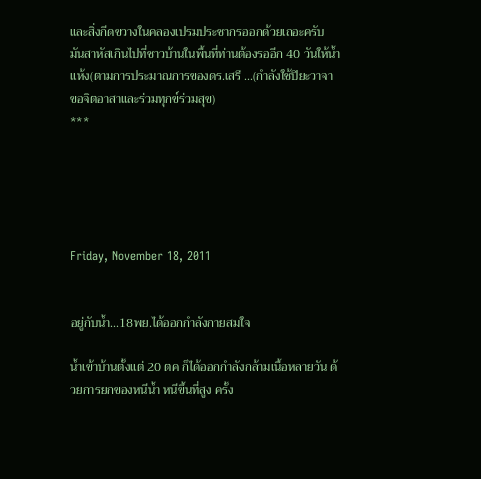และสิ่งกีดขวางในคลองเปรมประชากรออกด้วยเถอะครับ    มันสาหัสเกินไปที่ชาวบ้านในพื้นที่ท่านต้องรออีก 40 วันให้น้ำแห้ง(ตามการประมาณการของดร.เสรี ...(กำลังใช้ปิยะวาจา   ขอจิตอาสาและร่วมทุกข์ร่วมสุข)
***





Friday, November 18, 2011


อยู่กับน้ำ...18พย.ได้ออกกำลังกายสมใจ

น้ำเข้าบ้านตั้งแต่ 20 ตค ก็ได้ออกกำลังกล้ามเนื้อหลายวัน ด้วยการยกของหนีน้ำ หนีขึ้นที่สูง ครั้ง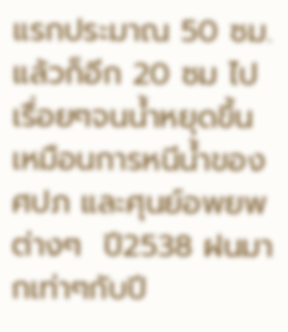แรกประมาณ 50 ซม. แล้วก็อีก 20 ซม ไปเรื่อยๆจนน้ำหยุดขึ้น เหมือนการหนีน้ำของ ศปภ และศุนย์อพยพต่างๆ  ปี2538 ฝนมากเท่าๆกับปี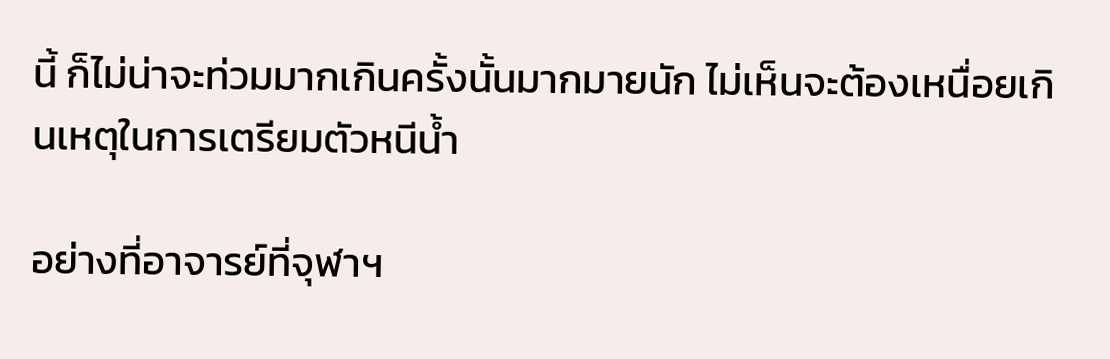นี้ ก็ไม่น่าจะท่วมมากเกินครั้งนั้นมากมายนัก ไม่เห็นจะต้องเหนื่อยเกินเหตุในการเตรียมตัวหนีน้ำ

อย่างที่อาจารย์ที่จุฬาฯ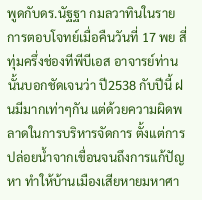พูดกับดร.นัฐฐา กมลวาทินในรายการตอบโจทย์เมื่อคืนวันที่ 17 พย สี่ทุ่มครึ่งช่องทีพีบีเอส อาจารย์ท่านนั้นบอกชัดเจนว่า ปี2538 กับปีนี้ ฝนมีมากเท่าๆกัน แต่ด้วยความผิดพลาดในการบริหารจัดการ ตั้งแต่การปล่อยน้ำจากเขื่อนจนถึงการแก้ปัญหา ทำให้บ้านเมืองเสียหายมหาศา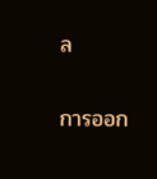ล

การออก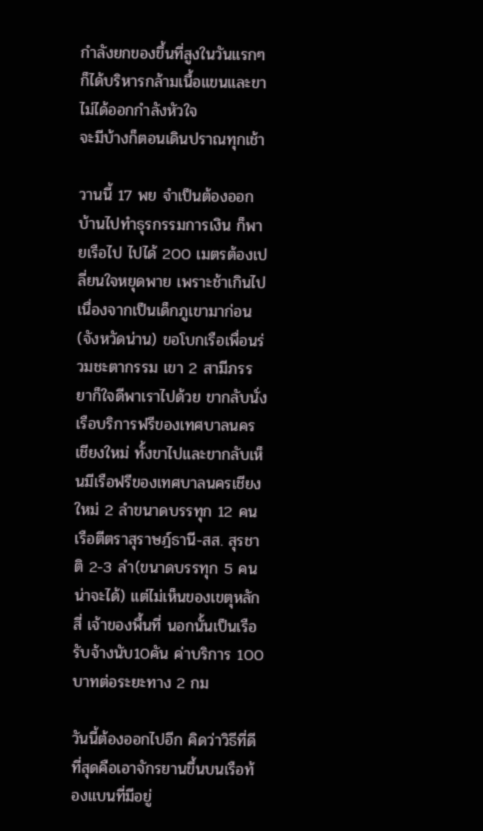กำลังยกของขึ้นที่สูงในวันแรกๆ ก็ได้บริหารกล้ามเนื้อแขนและขา ไม่ได้ออกกำลังหัวใจ
จะมีบ้างก็ตอนเดินปราณทุกเช้า

วานนี้ 17 พย จำเป็นต้องออกบ้านไปทำธุรกรรมการเงิน ก็พายเรือไป ไปได้ 200 เมตรต้องเปลี่ยนใจหยุดพาย เพราะช้าเกินไปเนื่องจากเป็นเด็กภูเขามาก่อน(จังหวัดน่าน) ขอโบกเรือเพื่อนร่วมชะตากรรม เขา 2 สามีภรรยาก็ใจดีพาเราไปด้วย ขากลับนั่งเรือบริการฟรีของเทศบาลนครเชียงใหม่ ทั้งขาไปและขากลับเห็นมีเรือฟรีของเทศบาลนครเชียงใหม่ 2 ลำขนาดบรรทุก 12 คน เรือตีตราสุราษฎ์ธานี-สส. สุรชาติ 2-3 ลำ(ขนาดบรรทุก 5 คนน่าจะได้) แต่ไม่เห็นของเขตุหลักสี่ เจ้าของพื้นที่ นอกนั้นเป็นเรือรับจ้างนับ10คัน ค่าบริการ 100 บาทต่อระยะทาง 2 กม

วันนี้ต้องออกไปอีก คิดว่าวิธีที่ดีที่สุดคือเอาจักรยานขึ้นบนเรือท้องแบนที่มีอยู่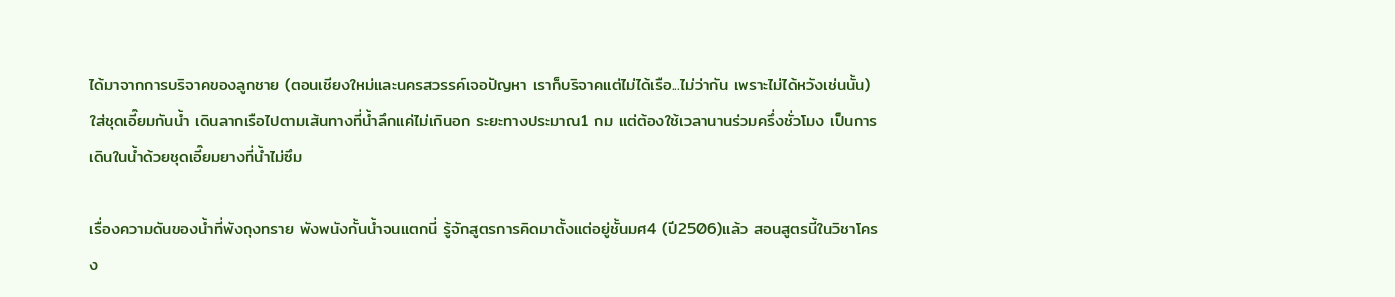ได้มาจากการบริจาคของลูกชาย (ตอนเชียงใหม่และนครสวรรค์เจอปัญหา เราก็บริจาคแต่ไม่ได้เรือ...ไม่ว่ากัน เพราะไม่ได้หวังเช่นนั้น) ใส่ชุดเอี๊ยมกันน้ำ เดินลากเรือไปตามเส้นทางที่น้ำลึกแค่ไม่เกินอก ระยะทางประมาณ1 กม แต่ต้องใช้เวลานานร่วมครึ่งชั่วโมง เป็นการเดินในน้ำด้วยชุดเอี๊ยมยางที่น้ำไม่ซึม

เรื่องความดันของน้ำที่พังถุงทราย พังพนังกั้นน้ำจนแตกนี่ รู้จักสูตรการคิดมาตั้งแต่อยู่ชั้นมศ4 (ปี2506)แล้ว สอนสูตรนี้ในวิชาโครง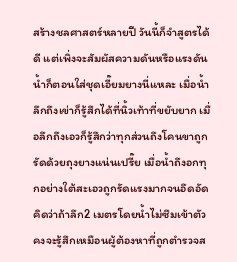สร้างชลศาสตร์หลายปี วันนี้ก็จำสูตรได้ดี แต่เพิ่งจะสัมผัสความดันหรือแรงดันน้ำก็ตอนใส่ชุดเอี๊ยมยางนี่แหละ เมื่อน้ำลึกถึงเข่าก็รู้สึกได้ที่นิ้วเท้าที่ขยับยาก เมื่อลึกถึงเอวก็รู้สึกว่าทุกส่วนถึงโคนขาถูกรัดด้วยถุงยางแน่นเปรี๊ย เมื่อน้ำถึงอกทุกอย่างใต้สะเอวถูกรัดแรงมากจนอึดอัด คิดว่าถ้าลึก2 เมตรโดยน้ำไม่ซึมเข้าตัว คงจะรู้สึกเหมือนผู้ต้องหาที่ถูกตำรวจส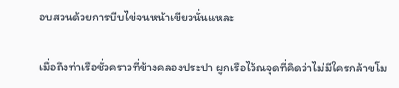อบสวนด้วยการบีบไข่จนหน้าเขียวนั่นแหละ

เมื่อถึงท่าเรือชั่วคราวที่ข้างคลองประปา ผูกเรือไว้ณจุดที่คิดว่าไม่มีใครกล้าขโม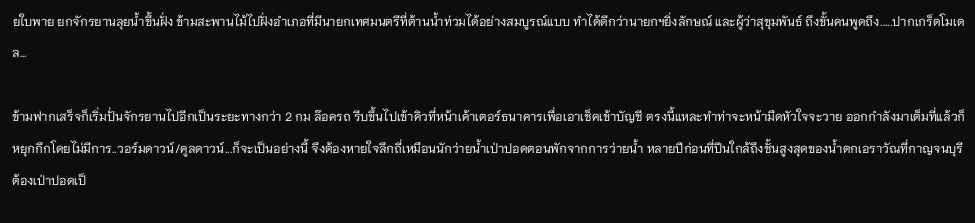ยใบพาย ยกจักรยานลุยน้ำขึ้นฝั่ง ข้ามสะพานไม้ไปฝั่งอำเภอที่มีนายกเทศมนตรีที่ต้านน้ำท่วมได้อย่างสมบูรณ์แบบ ทำได้ดีกว่านายกฯยิ่งลักษณ์ และผู้ว่าสุขุมพันธ์ ถึงขั้นคนพูดถึง.....ปากเกร็ดโมเดล...

ข้ามฟากเสร็จก็เริ่มปั่นจักรยานไปอีกเป็นระยะทางกว่า 2 กม ล๊อครถ รีบขึ้นไปเข้าคิวที่หน้าเค้าเตอร์ธนาคารเพื่อเอาเช็คเข้าบัญชี ตรงนี้แหละทำท่าจะหน้ามืดหัวใจจะวาย ออกกำลังมาเต็มที่แล้วก็หยุกกึกโดยไม่มีการ..วอร์มดาวน์/คูลดาวน์...ก็จะเป็นอย่างนี้ จึงต้องหายใจลึกถี่เหมือนนักว่ายน้ำเป่าปอดตอนพักจากการว่ายน้ำ หลายปีก่อนที่ปีนใกล้ถึงชั้นสูงสุดของน้ำตกเอราวัณที่กาญจนบุรี ต้องเป่าปอดเป็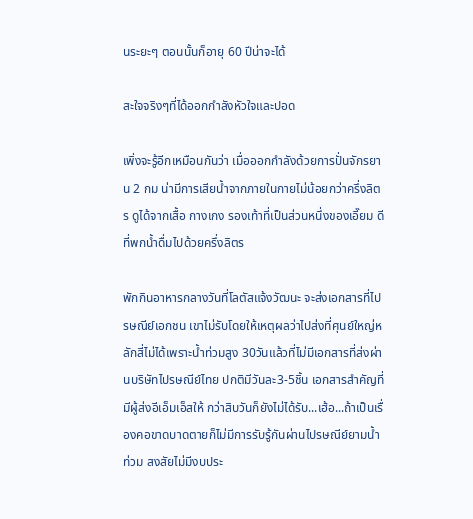นระยะๆ ตอนนั้นก็อายุ 60 ปีน่าจะได้

สะใจจริงๆที่ได้ออกกำลังหัวใจและปอด

เพิ่งจะรู้อีกเหมือนกันว่า เมื่อออกกำลังด้วยการปั่นจักรยาน 2 กม น่ามีการเสียน้ำจากภายในกายไม่น้อยกว่าครึ่งลิตร ดูได้จากเสื้อ กางเกง รองเท้าที่เป็นส่วนหนึ่งของเอี๊ยม ดีที่พกน้ำดื่มไปด้วยครึ่งลิตร

พักกินอาหารกลางวันที่โลตัสแจ้งวัฒนะ จะส่งเอกสารที่ไปรษณีย์เอกชน เขาไม่รับโดยให้เหตุผลว่าไปส่งที่ศุนย์ใหญ่หลักสี่ไม่ได้เพราะน้ำท่วมสูง 30วันแล้วที่ไม่มีเอกสารที่ส่งผ่านบริษัทไปรษณีย์ไทย ปกติมีวันละ3-5ชิ้น เอกสารสำคัญที่มีผู้ส่งอีเอ็มเอ็สให้ กว่าสิบวันก็ยังไม่ได้รับ...เฮ้อ...ถ้าเป็นเรื่องคอขาดบาดตายก็ไม่มีการรับรู้กันผ่านไปรษณีย์ยามน้ำท่วม สงสัยไม่มีงบประ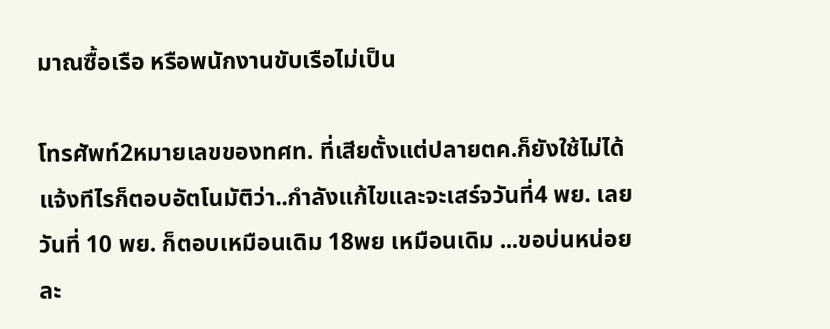มาณซื้อเรือ หรือพนักงานขับเรือไม่เป็น

โทรศัพท์2หมายเลขของทศท. ที่เสียตั้งแต่ปลายตค.ก็ยังใช้ไม่ได้ แจ้งทีไรก็ตอบอัตโนมัติว่า..กำลังแก้ไขและจะเสร์จวันที่4 พย. เลยวันที่ 10 พย. ก็ตอบเหมือนเดิม 18พย เหมือนเดิม ...ขอบ่นหน่อยละ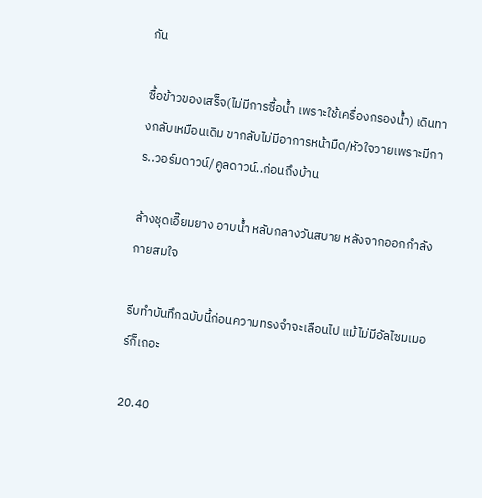กัน

ซื้อข้าวของเสร็จ(ไม่มีการซื้อน้ำ เพราะใช้เครื่องกรองน้ำ) เดินทางกลับเหมือนเดิม ขากลับไม่มีอาการหน้ามืด/หัวใจวายเพราะมีการ..วอร์มดาวน์/คูลดาวน์..ก่อนถึงบ้าน

ล้างชุดเอี๊ยมยาง อาบน้ำ หลับกลางวันสบาย หลังจากออกกำลังกายสมใจ

รีบทำบันทึกฉบับนี้ก่อนความทรงจำจะเลือนไป แม้ไม่มีอัลไซมเมอร์ก็เถอะ

20.40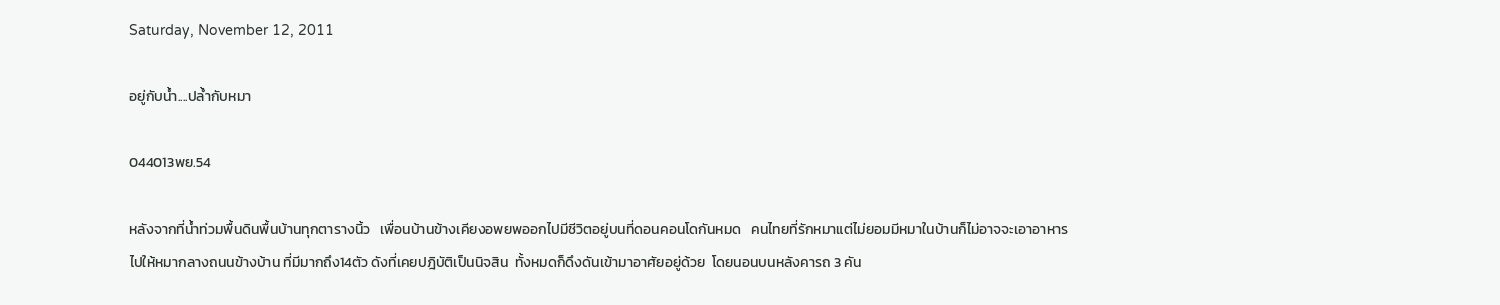Saturday, November 12, 2011

อยู่กับน้ำ....ปล้ำกับหมา

044013พย.54

หลังจากที่น้ำท่วมพื้นดินพื้นบ้านทุกตารางนิ้ว   เพื่อนบ้านข้างเคียงอพยพออกไปมีชีวิตอยู่บนที่ดอนคอนโดกันหมด   คนไทยที่รักหมาแต่ไม่ยอมมีหมาในบ้านก็ไม่อาจจะเอาอาหารไปให้หมากลางถนนข้างบ้าน ที่มีมากถึง14ตัว ดังที่เคยปฎิบัติเป็นนิจสิน  ทั้งหมดก็ดึงดันเข้ามาอาศัยอยู่ด้วย  โดยนอนบนหลังคารถ 3 คัน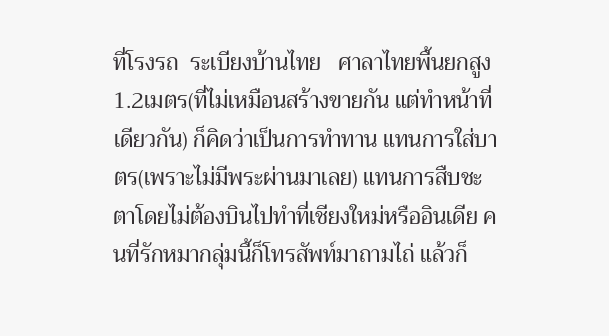ที่โรงรถ  ระเบียงบ้านไทย   ศาลาไทยพื้นยกสูง1.2เมตร(ที่ไม่เหมือนสร้างขายกัน แต่ทำหน้าที่เดียวกัน) ก็คิดว่าเป็นการทำทาน แทนการใส่บาตร(เพราะไม่มีพระผ่านมาเลย) แทนการสืบชะตาโดยไม่ต้องบินไปทำที่เชียงใหม่หรืออินเดีย คนที่รักหมากลุ่มนี้ก็โทรสัพท์มาถามไถ่ แล้วก็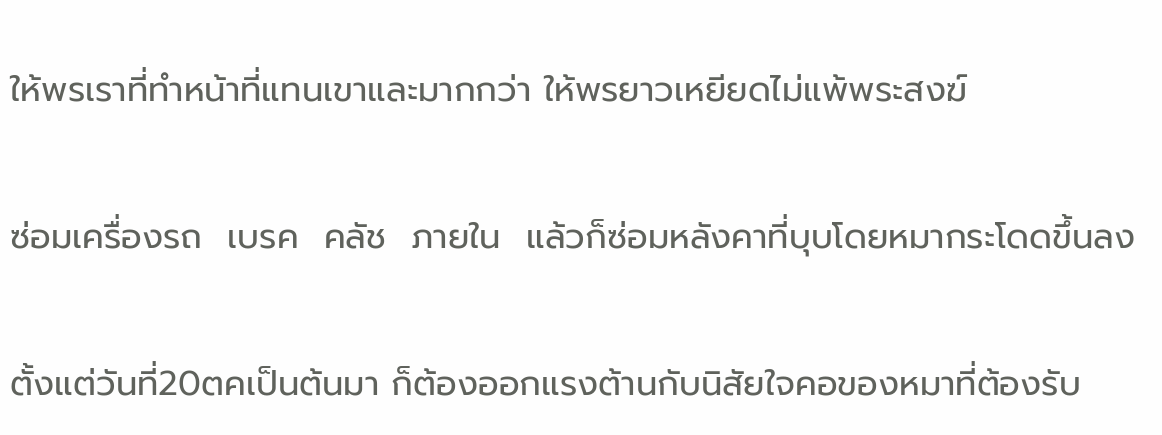ให้พรเราที่ทำหน้าที่แทนเขาและมากกว่า ให้พรยาวเหยียดไม่แพ้พระสงฆ์

ซ่อมเครื่องรถ  เบรค  คลัช  ภายใน  แล้วก็ซ่อมหลังคาที่บุบโดยหมากระโดดขึ้นลง

ตั้งแต่วันที่20ตคเป็นต้นมา ก็ต้องออกแรงต้านกับนิสัยใจคอของหมาที่ต้องรับ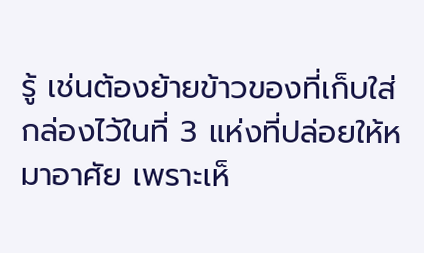รู้ เช่นต้องย้ายข้าวของที่เก็บใส่กล่องไว้ในที่ 3 แห่งที่ปล่อยให้หมาอาศัย เพราะเห็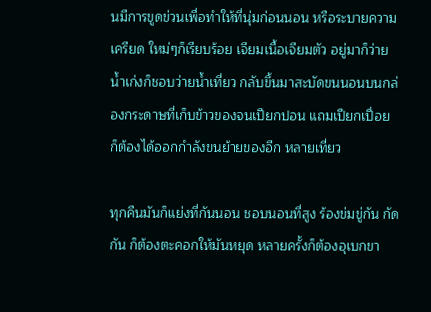นมีการขูดข่วนเพื่อทำให้ที่นุ่มก่อนนอน หรือระบายความเครียด ใหม่ๆก็เรียบร้อย เจียมเนื้อเจียมตัว อยู่มาก็ว่ายน้ำเก่งก็ชอบว่ายน้ำเที่ยว กลับขึ้นมาสะบัดขนนอนบนกล่องกระดาษที่เก็บข้าวของจนเปียกปอน แถมเปียกเปื่อย ก็ต้องได้ออกกำลังขนย้ายของอีก หลายเที่ยว

ทุกคืนมันก็แย่งที่กันนอน ชอบนอนที่สูง ร้องข่มขู่กัน กัดกัน ก็ต้องตะคอกให้มันหยุด หลายครั้งก็ต้องอุเบกขา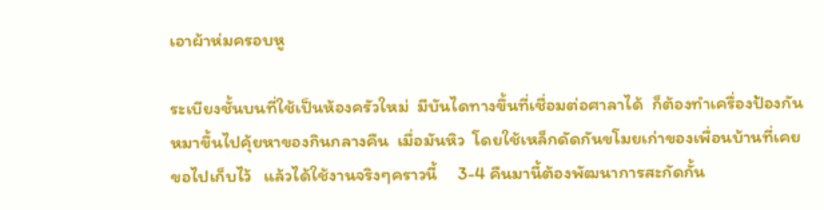เอาผ้าห่มครอบหู

ระเบียงชั้นบนที่ใช้เป็นห้องครัวใหม่  มีบันไดทางขึ้นที่เชื่อมต่อศาลาได้  ก็ต้องทำเครื่องป้องกันหมาขึ้นไปคุ้ยหาของกินกลางคืน  เมื่อมันหิว  โดยใช้เหล็กดัดกันขโมยเก่าของเพื่อนบ้านที่เคยขอไปเก็บไว้   แล้วได้ใช้งานจริงๆคราวนี้     3-4 คืนมานี้ต้องพัฒนาการสะกัดกั้น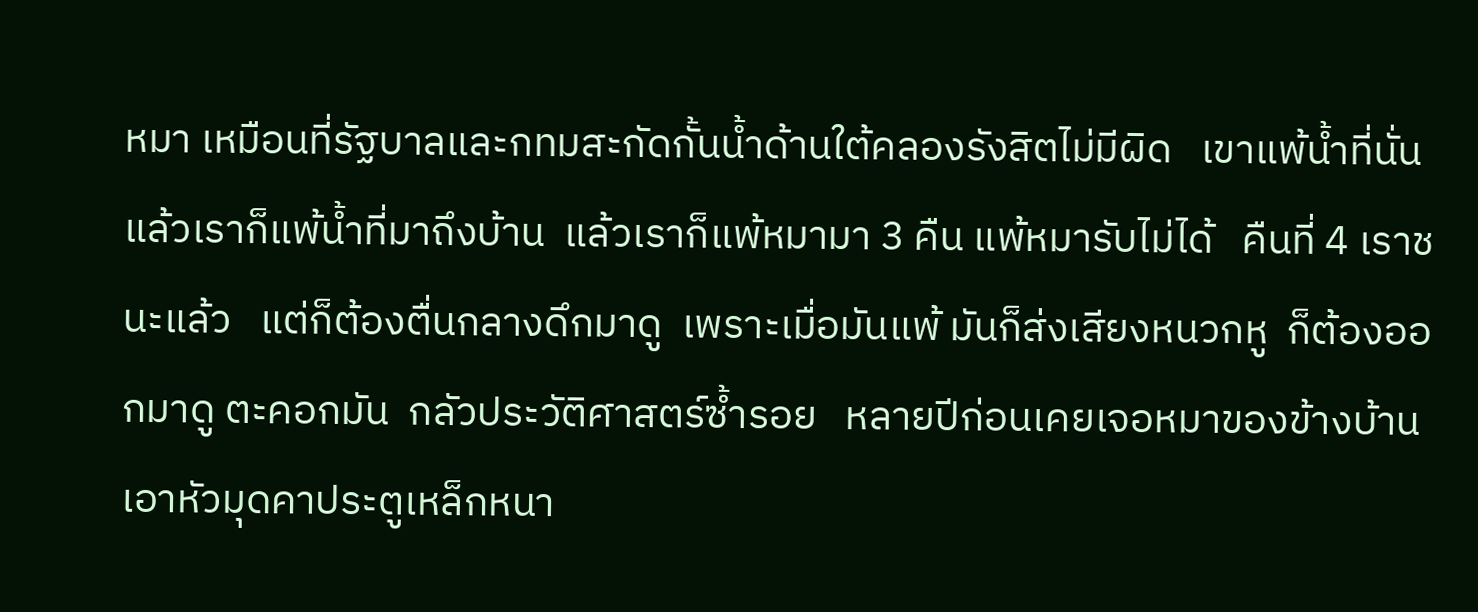หมา เหมือนที่รัฐบาลและกทมสะกัดกั้นน้ำด้านใต้คลองรังสิตไม่มีผิด   เขาแพ้น้ำที่นั่นแล้วเราก็แพ้น้ำที่มาถึงบ้าน  แล้วเราก็แพ้หมามา 3 คืน แพ้หมารับไม่ได้   คืนที่ 4 เราชนะแล้ว   แต่ก็ต้องตื่นกลางดึกมาดู  เพราะเมื่อมันแพ้ มันก็ส่งเสียงหนวกหู  ก็ต้องออกมาดู ตะคอกมัน  กลัวประวัติศาสตร์ซ้ำรอย   หลายปีก่อนเคยเจอหมาของข้างบ้านเอาหัวมุดคาประตูเหล็กหนา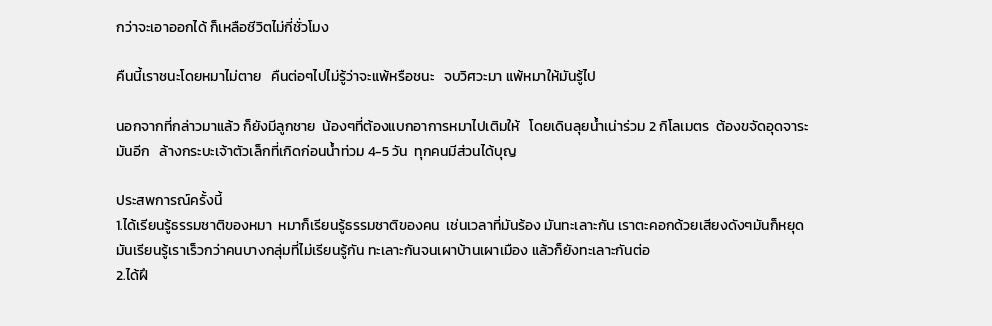กว่าจะเอาออกได้ ก็เหลือชีวิตไม่กี่ชั่วโมง

คืนนี้เราชนะโดยหมาไม่ตาย   คืนต่อๆไปไม่รู้ว่าจะแพ้หรือชนะ   จบวิศวะมา แพ้หมาให้มันรู้ไป

นอกจากที่กล่าวมาแล้ว ก็ยังมีลูกชาย  น้องๆที่ต้องแบกอาการหมาไปเติมให้   โดยเดินลุยน้ำเน่าร่วม 2 กิโลเมตร  ต้องขจัดอุดจาระมันอีก   ล้างกระบะเจ้าตัวเล็กที่เกิดก่อนน้ำท่วม 4-5 วัน  ทุกคนมีส่วนได้บุญ

ประสพการณ์ครั้งนี้
1.ได้เรียนรู้ธรรมชาติของหมา  หมาก็เรียนรู้ธรรมชาติของคน  เช่นเวลาที่มันร้อง มันทะเลาะกัน เราตะคอกด้วยเสียงดังๆมันก็หยุด  มันเรียนรู้เราเร็วกว่าคนบางกลุ่มที่ไม่เรียนรู้กัน ทะเลาะกันจนเผาบ้านเผาเมือง แล้วก็ยังทะเลาะกันต่อ
2.ได้ฝึ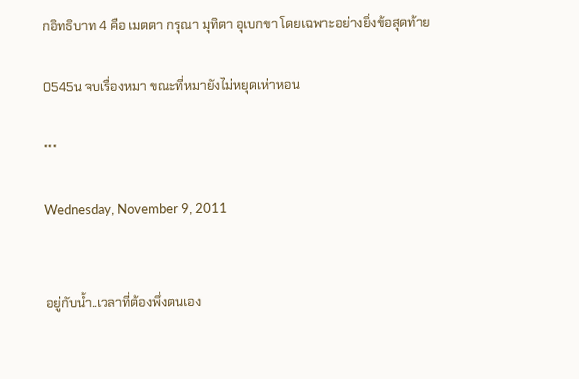กอิทธิบาท 4 คือ เมตตา กรุณา มุทิตา อุเบกขา โดยเฉพาะอย่างยิ่งข้อสุดท้าย

0545น จบเรื่องหมา ขณะที่หมายังไม่หยุดเห่าหอน

***

Wednesday, November 9, 2011


อยู่กับน้ำ..เวลาที่ต้องพึ่งตนเอง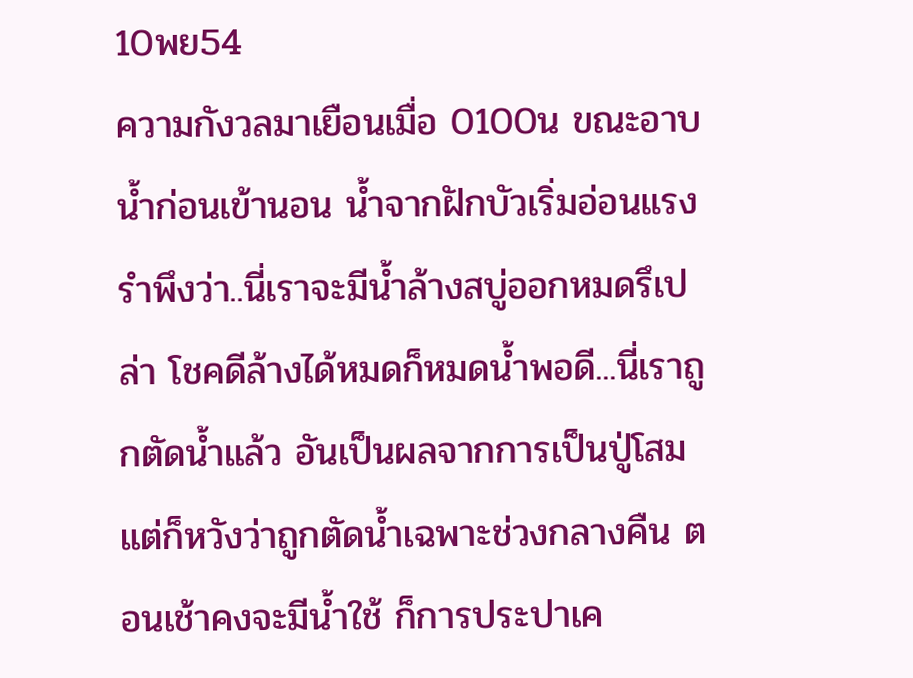10พย54
ความกังวลมาเยือนเมื่อ 0100น ขณะอาบน้ำก่อนเข้านอน น้ำจากฝักบัวเริ่มอ่อนแรง รำพึงว่า..นี่เราจะมีน้ำล้างสบู่ออกหมดรึเปล่า โชคดีล้างได้หมดก็หมดน้ำพอดี...นี่เราถูกตัดน้ำแล้ว อันเป็นผลจากการเป็นปู่โสม แต่ก็หวังว่าถูกตัดน้ำเฉพาะช่วงกลางคืน ตอนเช้าคงจะมีน้ำใช้ ก็การประปาเค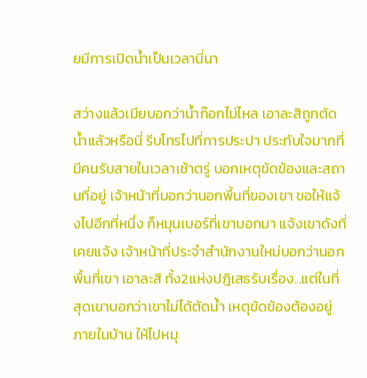ยมีการเปิดน้ำเป็นเวลานี่นา

สว่างแล้วเมียบอกว่าน้ำก๊อกไม่ไหล เอาละสิถูกตัดน้ำแล้วหรือนี่ รีบโทรไปที่การประปา ประทับใจมากที่มีคนรับสายในเวลาเช้าตรู่ บอกเหตุขัดข้องและสถานที่อยู่ เจ้าหน้าที่บอกว่านอกพื้นที่ของเขา ขอให้แจ้งไปอีกที่หนึ่ง ก็หมุนเบอร์ที่เขาบอกมา แจ้งเขาดังที่เคยแจ้ง เจ้าหน้าที่ประจำสำนักงานใหม่บอกว่านอกพื้นที่เขา เอาละสิ ทั้ง2แห่งปฎิเสธรับเรื่อง...แต่ในที่สุดเขาบอกว่าเขาไม่ได้ตัดน้ำ เหตุขัดข้องต้องอยู่ภายในบ้าน ให้ไปหมุ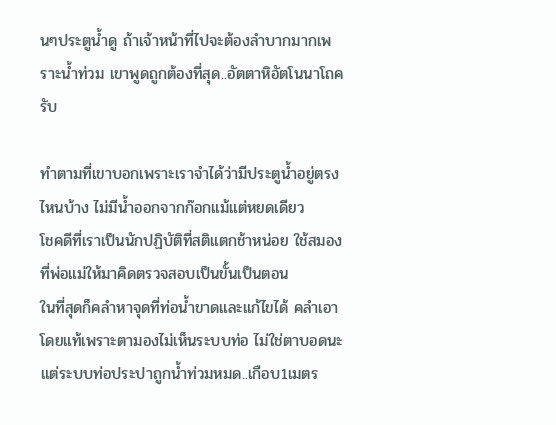นๆประตูน้ำดู ถ้าเจ้าหน้าที่ไปจะต้องลำบากมากเพราะน้ำท่วม เขาพูดถูกต้องที่สุด..อัตตาหิอัตโนนาโถครับ

ทำตามที่เขาบอกเพราะเราจำได้ว่ามีประตูน้ำอยู่ตรงไหนบ้าง ไม่มีน้ำออกจากก๊อกแม้แต่หยดเดียว
โชคดีที่เราเป็นนักปฏิบัติที่สติแตกช้าหน่อย ใช้สมองที่พ่อแม่ให้มาคิดตรวจสอบเป็นขั้นเป็นตอน
ในที่สุดก็คลำหาจุดที่ท่อน้ำขาดและแก้ไขได้ คลำเอาโดยแท้เพราะตามองไม่เห็นระบบท่อ ไม่ใช่ตาบอดนะ แต่ระบบท่อประปาถูกน้ำท่วมหมด..เกือบ1เมตร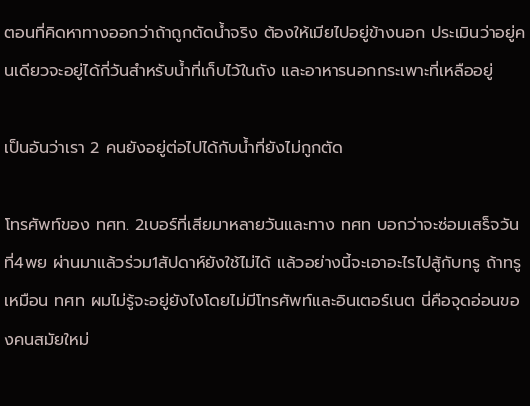ตอนที่คิดหาทางออกว่าถ้าถูกตัดน้ำจริง ต้องให้เมียไปอยู่ข้างนอก ประเมินว่าอยู่คนเดียวจะอยู่ได้กี่วันสำหรับน้ำที่เก็บไว้ในถัง และอาหารนอกกระเพาะที่เหลืออยู่

เป็นอันว่าเรา 2 คนยังอยู่ต่อไปได้กับน้ำที่ยังไม่กูกตัด

โทรศัพท์ของ ทศท. 2เบอร์ที่เสียมาหลายวันและทาง ทศท บอกว่าจะซ่อมเสร็จวันที่4พย ผ่านมาแล้วร่วม1สัปดาห์ยังใช้ไม่ได้ แล้วอย่างนี้จะเอาอะไรไปสู้กับทรู ถ้าทรูเหมือน ทศท ผมไม่รู้จะอยู่ยังไงโดยไม่มีโทรศัพท์และอินเตอร์เนต นี่คือจุดอ่อนของคนสมัยใหม่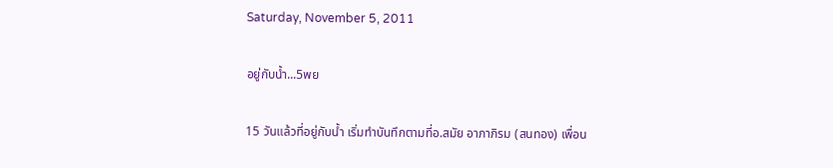Saturday, November 5, 2011

อยู่กับน้ำ...5พย

15 วันแล้วที่อยู่กับน้ำ เริ่มทำบันทึกตามที่อ.สมัย อาภาภิรม (สนทอง) เพื่อน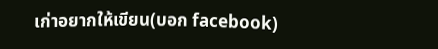เก่าอยากให้เขียน(บอก facebook)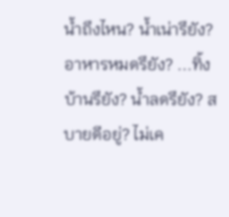น้ำถึงไหน? น้ำเน่ารึยัง? อาหารหมดรึยัง? ...ทิ้งบ้านรึยัง? น้ำลดรึยัง? สบายดีอยู่? ไม่เค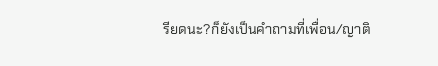รียดนะ?ก็ยังเป็นคำถามที่เพื่อน/ญาติ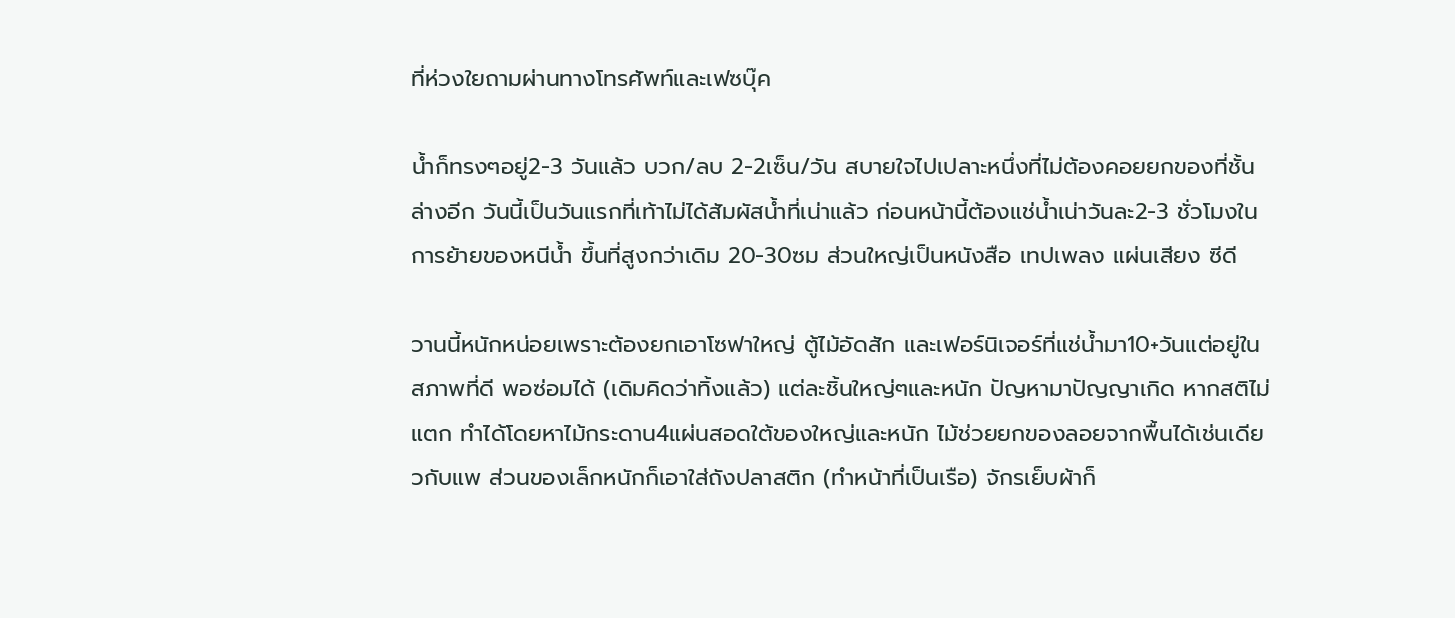ที่ห่วงใยถามผ่านทางโทรศัพท์และเฟซบุ๊ค

น้ำก็ทรงๆอยู่2-3 วันแล้ว บวก/ลบ 2-2เซ็น/วัน สบายใจไปเปลาะหนึ่งที่ไม่ต้องคอยยกของที่ชั้นล่างอีก วันนี้เป็นวันแรกที่เท้าไม่ได้สัมผัสน้ำที่เน่าแล้ว ก่อนหน้านี้ต้องแช่น้ำเน่าวันละ2-3 ชั่วโมงในการย้ายของหนีน้ำ ขึ้นที่สูงกว่าเดิม 20-30ซม ส่วนใหญ่เป็นหนังสือ เทปเพลง แผ่นเสียง ซีดี

วานนี้หนักหน่อยเพราะต้องยกเอาโซฟาใหญ่ ตู้ไม้อัดสัก และเฟอร์นิเจอร์ที่แช่น้ำมา10+วันแต่อยู่ในสภาพที่ดี พอซ่อมได้ (เดิมคิดว่าทิ้งแล้ว) แต่ละชิ้นใหญ่ๆและหนัก ปัญหามาปัญญาเกิด หากสติไม่แตก ทำได้โดยหาไม้กระดาน4แผ่นสอดใต้ของใหญ่และหนัก ไม้ช่วยยกของลอยจากพื้นได้เช่นเดียวกับแพ ส่วนของเล็กหนักก็เอาใส่ถังปลาสติก (ทำหน้าที่เป็นเรือ) จักรเย็บผ้าก็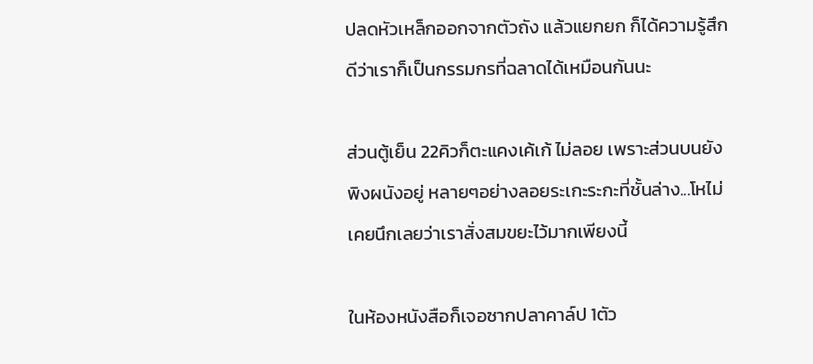ปลดหัวเหล็กออกจากตัวถัง แล้วแยกยก ก็ได้ความรู้สึกดีว่าเราก็เป็นกรรมกรที่ฉลาดได้เหมือนกันนะ

ส่วนตู้เย็น 22คิวก็ตะแคงเค้เก้ ไม่ลอย เพราะส่วนบนยังพิงผนังอยู่ หลายๆอย่างลอยระเกะระกะที่ชั้นล่าง...โหไม่เคยนึกเลยว่าเราสั่งสมขยะไว้มากเพียงนี้

ในห้องหนังสือก็เจอซากปลาคาล์ป 1ตัว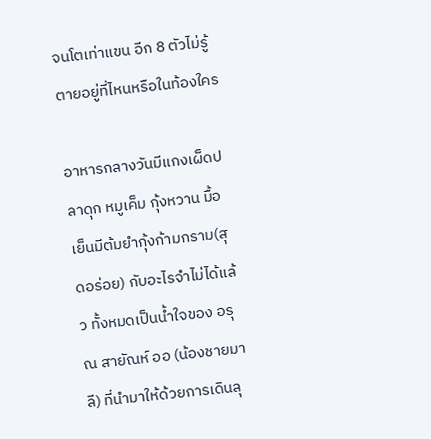จนโตเท่าแขน อีก 8 ตัวไม่รู้ตายอยู่ที่ไหนหรือในท้องใคร

อาหารกลางวันมีแกงเผ็ดปลาดุก หมูเค็ม กุ้งหวาน มื้อเย็นมีต้มยำกุ้งก้ามกราม(สุดอร่อย) กับอะไรจำไม่ได้แล้ว ทั้งหมดเป็นน้ำใจของ อรุณ สายัณห์ ออ (น้องชายมาลี) ที่นำมาให้ด้วยการเดินลุ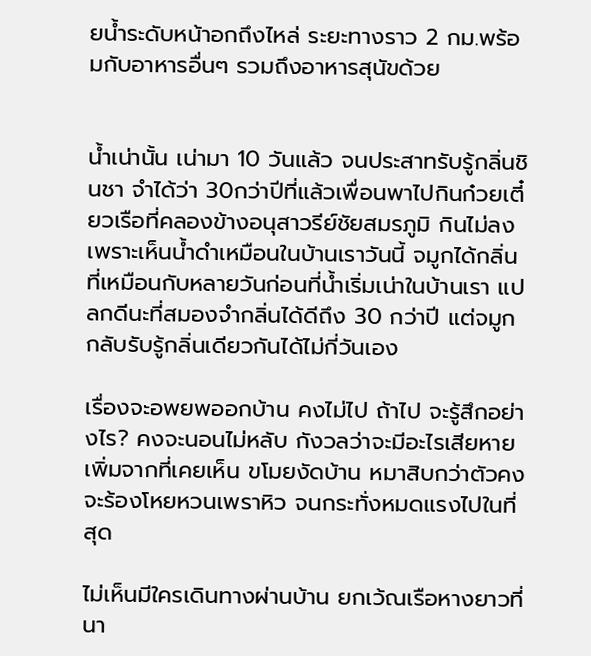ยน้ำระดับหน้าอกถึงไหล่ ระยะทางราว 2 กม.พร้อมกับอาหารอื่นๆ รวมถึงอาหารสุนัขด้วย


น้ำเน่านั้น เน่ามา 10 วันแล้ว จนประสาทรับรู้กลิ่นชินชา จำได้ว่า 30กว่าปีที่แล้วเพื่อนพาไปกินก๋วยเตี๋ยวเรือที่คลองข้างอนุสาวรีย์ชัยสมรภูมิ กินไม่ลงเพราะเห็นน้ำดำเหมือนในบ้านเราวันนี้ จมูกได้กลิ่นที่เหมือนกับหลายวันก่อนที่น้ำเริ่มเน่าในบ้านเรา แปลกดีนะที่สมองจำกลิ่นได้ดีถึง 30 กว่าปี แต่จมูกกลับรับรู้กลิ่นเดียวกันได้ไม่กี่วันเอง

เรื่องจะอพยพออกบ้าน คงไม่ไป ถ้าไป จะรู้สึกอย่างไร? คงจะนอนไม่หลับ กังวลว่าจะมีอะไรเสียหายเพิ่มจากที่เคยเห็น ขโมยงัดบ้าน หมาสิบกว่าตัวคงจะร้องโหยหวนเพราหิว จนกระทั่งหมดแรงไปในที่สุด

ไม่เห็นมีใครเดินทางผ่านบ้าน ยกเว้ณเรือหางยาวที่นา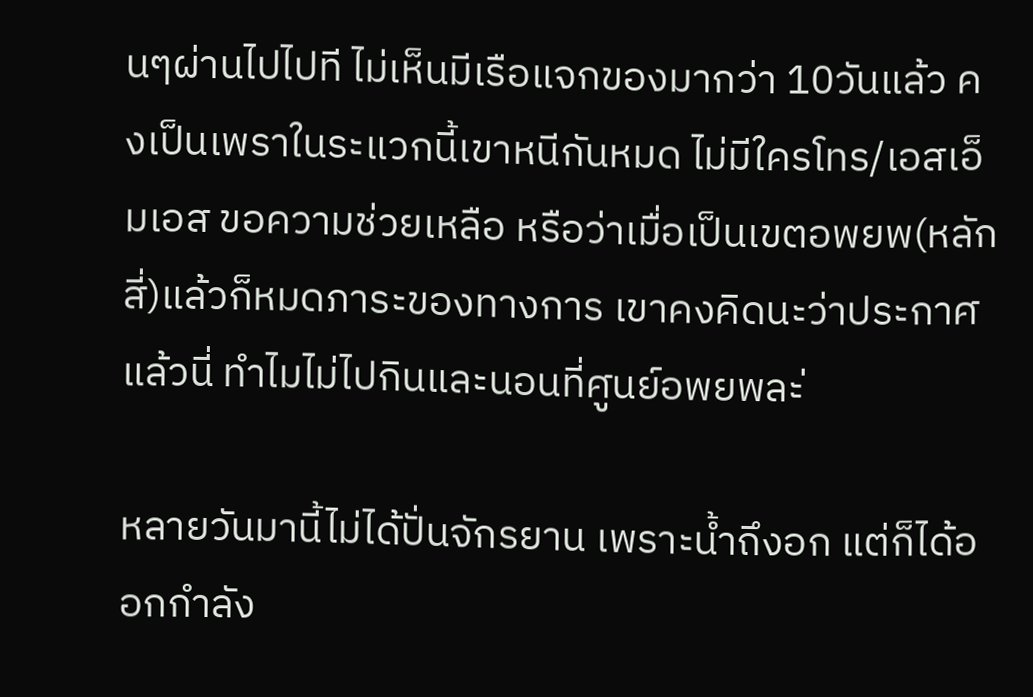นๆผ่านไปไปที ไม่เห็นมีเรือแจกของมากว่า 10วันแล้ว คงเป็นเพราในระแวกนี้เขาหนีกันหมด ไม่มีใครโทร/เอสเอ็มเอส ขอความช่วยเหลือ หรือว่าเมื่อเป็นเขตอพยพ(หลักสี่)แล้วก็หมดภาระของทางการ เขาคงคิดนะว่าประกาศแล้วนี่ ทำไมไม่ไปกินและนอนที่ศูนย์อพยพละ่

หลายวันมานี้ไม่ได้ปั่นจักรยาน เพราะน้ำถึงอก แต่ก็ได้ออกกำลัง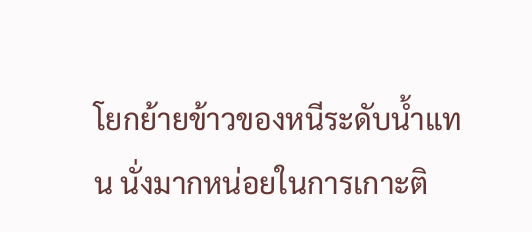โยกย้ายข้าวของหนีระดับน้ำแทน นั่งมากหน่อยในการเกาะติ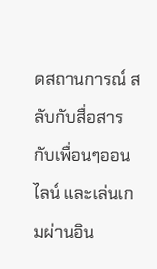ดสถานการณ์ สลับกับสื่อสารกับเพื่อนๆออนไลน์ และเล่นเกมผ่านอิน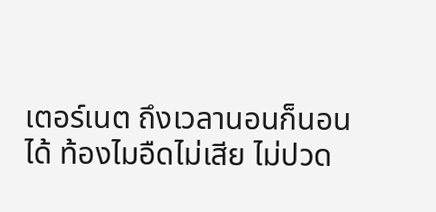เตอร์เนต ถึงเวลานอนก็นอนได้ ท้องไมอืดไม่เสีย ไม่ปวด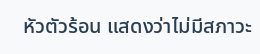หัวตัวร้อน แสดงว่าไม่มีสภาวะ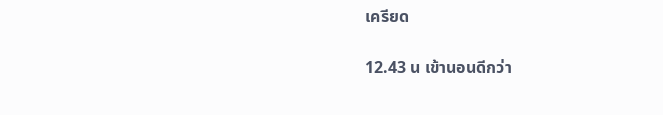เครียด

12.43 น เข้านอนดีกว่า